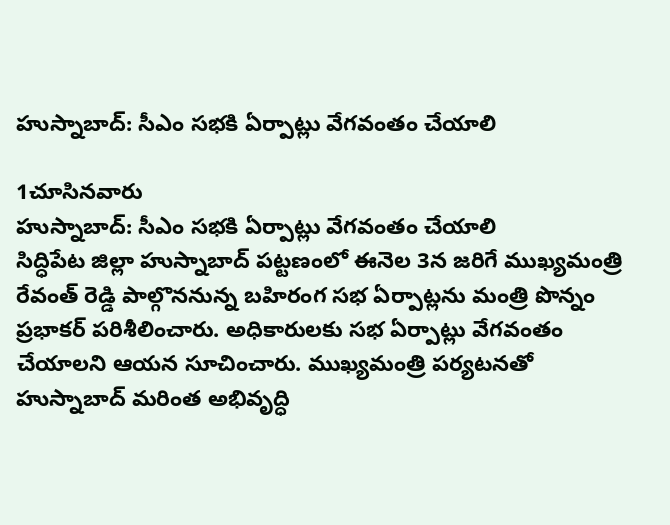హుస్నాబాద్: సీఎం సభకి ఏర్పాట్లు వేగవంతం చేయాలి

1చూసినవారు
హుస్నాబాద్: సీఎం సభకి ఏర్పాట్లు వేగవంతం చేయాలి
సిద్ధిపేట జిల్లా హుస్నాబాద్ పట్టణంలో ఈనెల 3న జరిగే ముఖ్యమంత్రి రేవంత్ రెడ్డి పాల్గొననున్న బహిరంగ సభ ఏర్పాట్లను మంత్రి పొన్నం ప్రభాకర్ పరిశీలించారు. అధికారులకు సభ ఏర్పాట్లు వేగవంతం చేయాలని ఆయన సూచించారు. ముఖ్యమంత్రి పర్యటనతో హుస్నాబాద్ మరింత అభివృద్ధి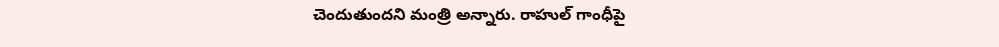చెందుతుందని మంత్రి అన్నారు. రాహుల్ గాంధీపై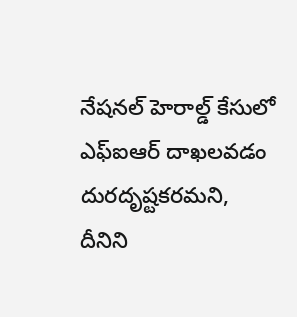నేషనల్ హెరాల్డ్ కేసులో ఎఫ్ఐఆర్ దాఖలవడం దురదృష్టకరమని, దీనిని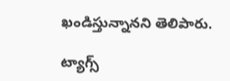ఖండిస్తున్నానని తెలిపారు.

ట్యాగ్స్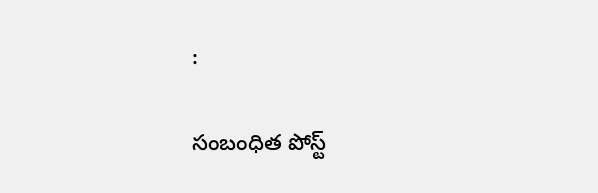:

సంబంధిత పోస్ట్